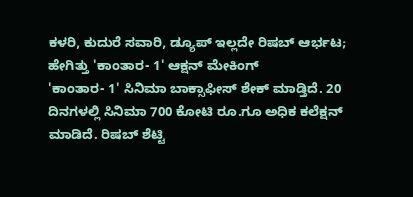ಕಳರಿ, ಕುದುರೆ ಸವಾರಿ, ಡ್ಯೂಪ್ ಇಲ್ಲದೇ ರಿಷಬ್ ಆರ್ಭಟ; ಹೇಗಿತ್ತು 'ಕಾಂತಾರ- 1' ಆಕ್ಷನ್ ಮೇಕಿಂಗ್
'ಕಾಂತಾರ- 1' ಸಿನಿಮಾ ಬಾಕ್ಸಾಫೀಸ್ ಶೇಕ್ ಮಾಡ್ತಿದೆ. 20 ದಿನಗಳಲ್ಲಿ ಸಿನಿಮಾ 700 ಕೋಟಿ ರೂ.ಗೂ ಅಧಿಕ ಕಲೆಕ್ಷನ್ ಮಾಡಿದೆ. ರಿಷಬ್ ಶೆಟ್ಟಿ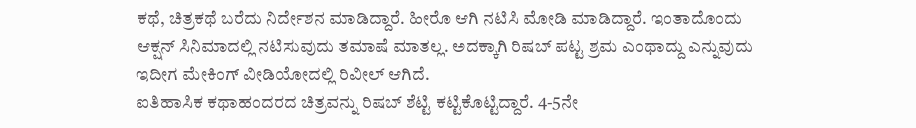ಕಥೆ, ಚಿತ್ರಕಥೆ ಬರೆದು ನಿರ್ದೇಶನ ಮಾಡಿದ್ದಾರೆ. ಹೀರೊ ಆಗಿ ನಟಿಸಿ ಮೋಡಿ ಮಾಡಿದ್ದಾರೆ. ಇಂತಾದೊಂದು ಆಕ್ಷನ್ ಸಿನಿಮಾದಲ್ಲಿ ನಟಿಸುವುದು ತಮಾಷೆ ಮಾತಲ್ಲ. ಅದಕ್ಕಾಗಿ ರಿಷಬ್ ಪಟ್ಟ ಶ್ರಮ ಎಂಥಾದ್ದು ಎನ್ನುವುದು ಇದೀಗ ಮೇಕಿಂಗ್ ವೀಡಿಯೋದಲ್ಲಿ ರಿವೀಲ್ ಆಗಿದೆ.
ಐತಿಹಾಸಿಕ ಕಥಾಹಂದರದ ಚಿತ್ರವನ್ನು ರಿಷಬ್ ಶೆಟ್ಟಿ ಕಟ್ಟಿಕೊಟ್ಟಿದ್ದಾರೆ. 4-5ನೇ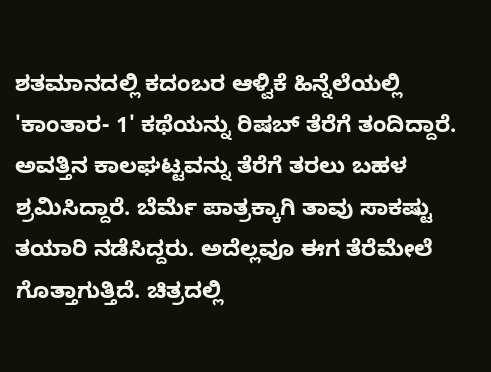ಶತಮಾನದಲ್ಲಿ ಕದಂಬರ ಆಳ್ವಿಕೆ ಹಿನ್ನೆಲೆಯಲ್ಲಿ 'ಕಾಂತಾರ- 1' ಕಥೆಯನ್ನು ರಿಷಬ್ ತೆರೆಗೆ ತಂದಿದ್ದಾರೆ. ಅವತ್ತಿನ ಕಾಲಘಟ್ಟವನ್ನು ತೆರೆಗೆ ತರಲು ಬಹಳ ಶ್ರಮಿಸಿದ್ದಾರೆ. ಬೆರ್ಮೆ ಪಾತ್ರಕ್ಕಾಗಿ ತಾವು ಸಾಕಷ್ಟು ತಯಾರಿ ನಡೆಸಿದ್ದರು. ಅದೆಲ್ಲವೂ ಈಗ ತೆರೆಮೇಲೆ ಗೊತ್ತಾಗುತ್ತಿದೆ. ಚಿತ್ರದಲ್ಲಿ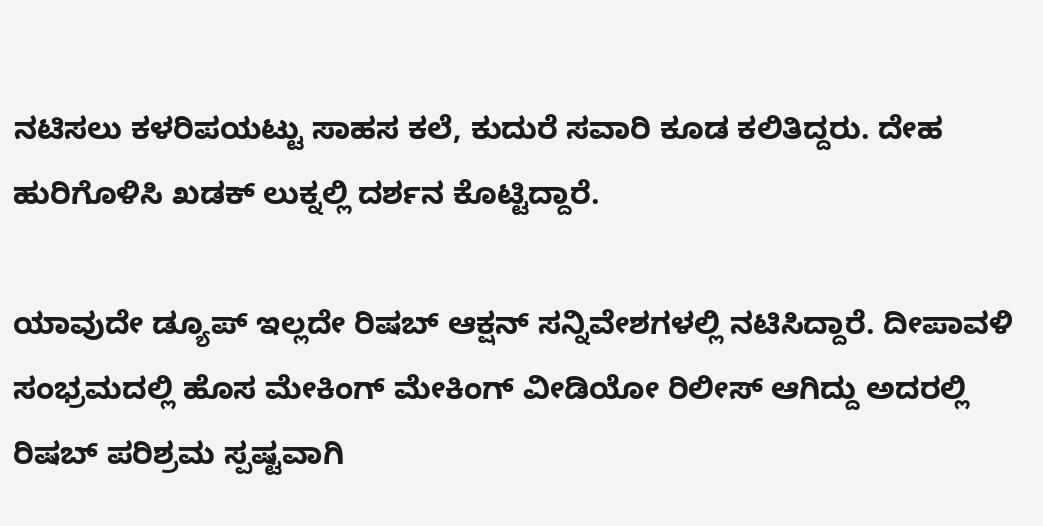ನಟಿಸಲು ಕಳರಿಪಯಟ್ಟು ಸಾಹಸ ಕಲೆ, ಕುದುರೆ ಸವಾರಿ ಕೂಡ ಕಲಿತಿದ್ದರು. ದೇಹ ಹುರಿಗೊಳಿಸಿ ಖಡಕ್ ಲುಕ್ನಲ್ಲಿ ದರ್ಶನ ಕೊಟ್ಟಿದ್ದಾರೆ.

ಯಾವುದೇ ಡ್ಯೂಪ್ ಇಲ್ಲದೇ ರಿಷಬ್ ಆಕ್ಷನ್ ಸನ್ನಿವೇಶಗಳಲ್ಲಿ ನಟಿಸಿದ್ದಾರೆ. ದೀಪಾವಳಿ ಸಂಭ್ರಮದಲ್ಲಿ ಹೊಸ ಮೇಕಿಂಗ್ ಮೇಕಿಂಗ್ ವೀಡಿಯೋ ರಿಲೀಸ್ ಆಗಿದ್ದು ಅದರಲ್ಲಿ ರಿಷಬ್ ಪರಿಶ್ರಮ ಸ್ಪಷ್ಟವಾಗಿ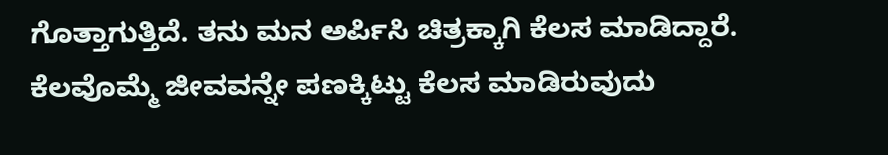ಗೊತ್ತಾಗುತ್ತಿದೆ. ತನು ಮನ ಅರ್ಪಿಸಿ ಚಿತ್ರಕ್ಕಾಗಿ ಕೆಲಸ ಮಾಡಿದ್ದಾರೆ. ಕೆಲವೊಮ್ಮೆ ಜೀವವನ್ನೇ ಪಣಕ್ಕಿಟ್ಟು ಕೆಲಸ ಮಾಡಿರುವುದು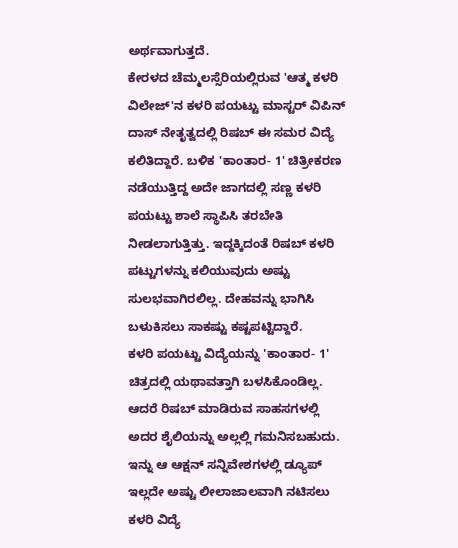ಅರ್ಥವಾಗುತ್ತದೆ.
ಕೇರಳದ ಚೆಮ್ಮಲಸ್ಸೆರಿಯಲ್ಲಿರುವ 'ಆತ್ಮ ಕಳರಿ ವಿಲೇಜ್'ನ ಕಳರಿ ಪಯಟ್ಟು ಮಾಸ್ಟರ್ ವಿಪಿನ್ ದಾಸ್ ನೇತೃತ್ವದಲ್ಲಿ ರಿಷಬ್ ಈ ಸಮರ ವಿದ್ಯೆ ಕಲಿತಿದ್ದಾರೆ. ಬಳಿಕ 'ಕಾಂತಾರ- 1' ಚಿತ್ರೀಕರಣ ನಡೆಯುತ್ತಿದ್ದ ಅದೇ ಜಾಗದಲ್ಲಿ ಸಣ್ಣ ಕಳರಿ ಪಯಟ್ಟು ಶಾಲೆ ಸ್ಥಾಪಿಸಿ ತರಬೇತಿ ನೀಡಲಾಗುತ್ತಿತ್ತು. ಇದ್ದಕ್ಕಿದಂತೆ ರಿಷಬ್ ಕಳರಿ ಪಟ್ಟುಗಳನ್ನು ಕಲಿಯುವುದು ಅಷ್ಟು ಸುಲಭವಾಗಿರಲಿಲ್ಲ. ದೇಹವನ್ನು ಭಾಗಿಸಿ ಬಳುಕಿಸಲು ಸಾಕಷ್ಟು ಕಷ್ಟಪಟ್ಟಿದ್ದಾರೆ.
ಕಳರಿ ಪಯಟ್ಟು ವಿದ್ಯೆಯನ್ನು 'ಕಾಂತಾರ- 1' ಚಿತ್ರದಲ್ಲಿ ಯಥಾವತ್ತಾಗಿ ಬಳಸಿಕೊಂಡಿಲ್ಲ. ಆದರೆ ರಿಷಬ್ ಮಾಡಿರುವ ಸಾಹಸಗಳಲ್ಲಿ ಅದರ ಶೈಲಿಯನ್ನು ಅಲ್ಲಲ್ಲಿ ಗಮನಿಸಬಹುದು. ಇನ್ನು ಆ ಆಕ್ಷನ್ ಸನ್ನಿವೇಶಗಳಲ್ಲಿ ಡ್ಯೂಪ್ ಇಲ್ಲದೇ ಅಷ್ಟು ಲೀಲಾಜಾಲವಾಗಿ ನಟಿಸಲು ಕಳರಿ ವಿದ್ಯೆ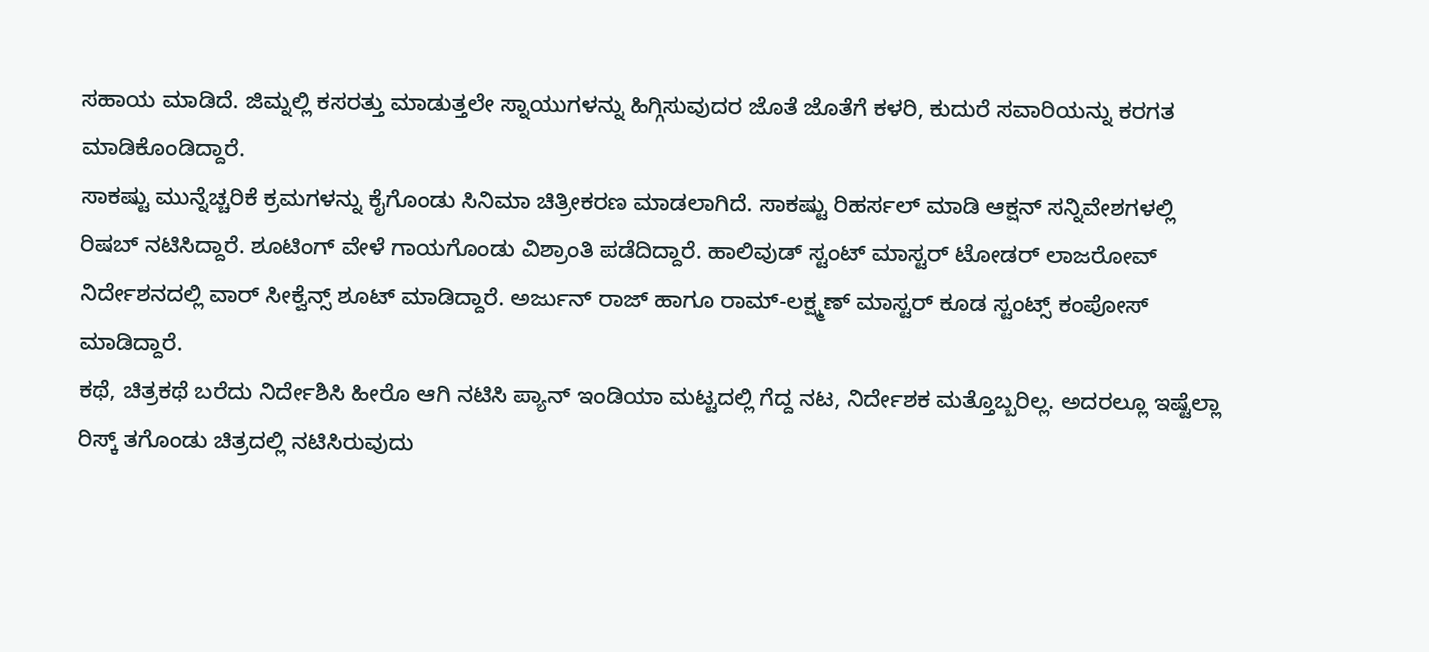ಸಹಾಯ ಮಾಡಿದೆ. ಜಿಮ್ನಲ್ಲಿ ಕಸರತ್ತು ಮಾಡುತ್ತಲೇ ಸ್ನಾಯುಗಳನ್ನು ಹಿಗ್ಗಿಸುವುದರ ಜೊತೆ ಜೊತೆಗೆ ಕಳರಿ, ಕುದುರೆ ಸವಾರಿಯನ್ನು ಕರಗತ ಮಾಡಿಕೊಂಡಿದ್ದಾರೆ.
ಸಾಕಷ್ಟು ಮುನ್ನೆಚ್ಚರಿಕೆ ಕ್ರಮಗಳನ್ನು ಕೈಗೊಂಡು ಸಿನಿಮಾ ಚಿತ್ರೀಕರಣ ಮಾಡಲಾಗಿದೆ. ಸಾಕಷ್ಟು ರಿಹರ್ಸಲ್ ಮಾಡಿ ಆಕ್ಷನ್ ಸನ್ನಿವೇಶಗಳಲ್ಲಿ ರಿಷಬ್ ನಟಿಸಿದ್ದಾರೆ. ಶೂಟಿಂಗ್ ವೇಳೆ ಗಾಯಗೊಂಡು ವಿಶ್ರಾಂತಿ ಪಡೆದಿದ್ದಾರೆ. ಹಾಲಿವುಡ್ ಸ್ಟಂಟ್ ಮಾಸ್ಟರ್ ಟೋಡರ್ ಲಾಜರೋವ್ ನಿರ್ದೇಶನದಲ್ಲಿ ವಾರ್ ಸೀಕ್ವೆನ್ಸ್ ಶೂಟ್ ಮಾಡಿದ್ದಾರೆ. ಅರ್ಜುನ್ ರಾಜ್ ಹಾಗೂ ರಾಮ್-ಲಕ್ಷ್ಮಣ್ ಮಾಸ್ಟರ್ ಕೂಡ ಸ್ಟಂಟ್ಸ್ ಕಂಪೋಸ್ ಮಾಡಿದ್ದಾರೆ.
ಕಥೆ, ಚಿತ್ರಕಥೆ ಬರೆದು ನಿರ್ದೇಶಿಸಿ ಹೀರೊ ಆಗಿ ನಟಿಸಿ ಪ್ಯಾನ್ ಇಂಡಿಯಾ ಮಟ್ಟದಲ್ಲಿ ಗೆದ್ದ ನಟ, ನಿರ್ದೇಶಕ ಮತ್ತೊಬ್ಬರಿಲ್ಲ. ಅದರಲ್ಲೂ ಇಷ್ಟೆಲ್ಲಾ ರಿಸ್ಕ್ ತಗೊಂಡು ಚಿತ್ರದಲ್ಲಿ ನಟಿಸಿರುವುದು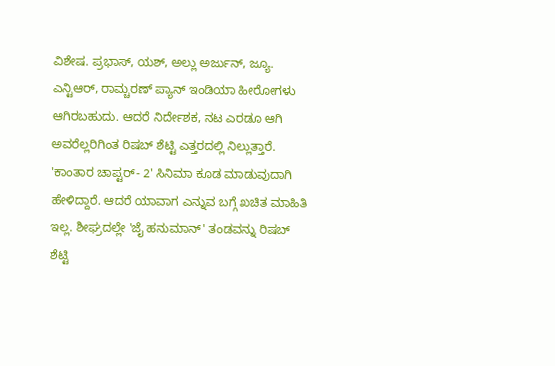ವಿಶೇಷ. ಪ್ರಭಾಸ್, ಯಶ್, ಅಲ್ಲು ಅರ್ಜುನ್, ಜ್ಯೂ. ಎನ್ಟಿಆರ್, ರಾಮ್ಚರಣ್ ಪ್ಯಾನ್ ಇಂಡಿಯಾ ಹೀರೋಗಳು ಆಗಿರಬಹುದು. ಆದರೆ ನಿರ್ದೇಶಕ, ನಟ ಎರಡೂ ಆಗಿ ಅವರೆಲ್ಲರಿಗಿಂತ ರಿಷಬ್ ಶೆಟ್ಟಿ ಎತ್ತರದಲ್ಲಿ ನಿಲ್ಲುತ್ತಾರೆ.
'ಕಾಂತಾರ ಚಾಪ್ಟರ್- 2' ಸಿನಿಮಾ ಕೂಡ ಮಾಡುವುದಾಗಿ ಹೇಳಿದ್ದಾರೆ. ಆದರೆ ಯಾವಾಗ ಎನ್ನುವ ಬಗ್ಗೆ ಖಚಿತ ಮಾಹಿತಿ ಇಲ್ಲ. ಶೀಘ್ರದಲ್ಲೇ 'ಜೈ ಹನುಮಾನ್' ತಂಡವನ್ನು ರಿಷಬ್ ಶೆಟ್ಟಿ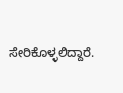ಸೇರಿಕೊಳ್ಳಲಿದ್ದಾರೆ.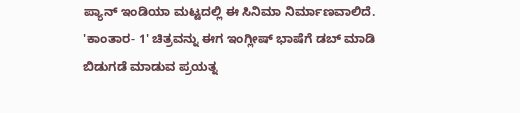ಪ್ಯಾನ್ ಇಂಡಿಯಾ ಮಟ್ಟದಲ್ಲಿ ಈ ಸಿನಿಮಾ ನಿರ್ಮಾಣವಾಲಿದೆ. 'ಕಾಂತಾರ- 1' ಚಿತ್ರವನ್ನು ಈಗ ಇಂಗ್ಲೀಷ್ ಭಾಷೆಗೆ ಡಬ್ ಮಾಡಿ ಬಿಡುಗಡೆ ಮಾಡುವ ಪ್ರಯತ್ನ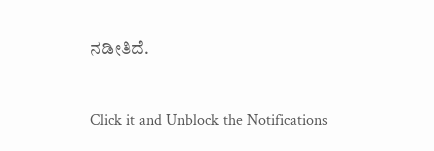ನಡೀತಿದೆ.


Click it and Unblock the Notifications